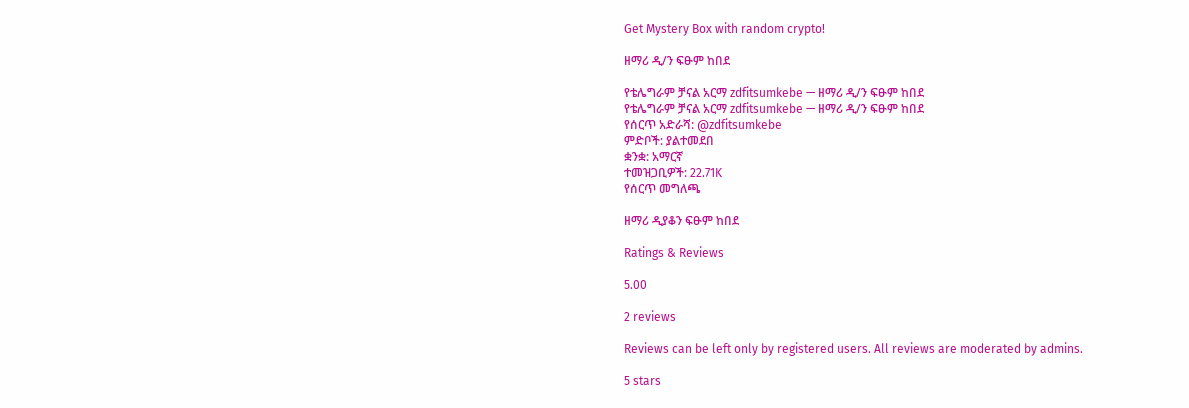Get Mystery Box with random crypto!

ዘማሪ ዲ/ን ፍፁም ከበደ

የቴሌግራም ቻናል አርማ zdfitsumkebe — ዘማሪ ዲ/ን ፍፁም ከበደ
የቴሌግራም ቻናል አርማ zdfitsumkebe — ዘማሪ ዲ/ን ፍፁም ከበደ
የሰርጥ አድራሻ: @zdfitsumkebe
ምድቦች: ያልተመደበ
ቋንቋ: አማርኛ
ተመዝጋቢዎች: 22.71K
የሰርጥ መግለጫ

ዘማሪ ዲያቆን ፍፁም ከበደ

Ratings & Reviews

5.00

2 reviews

Reviews can be left only by registered users. All reviews are moderated by admins.

5 stars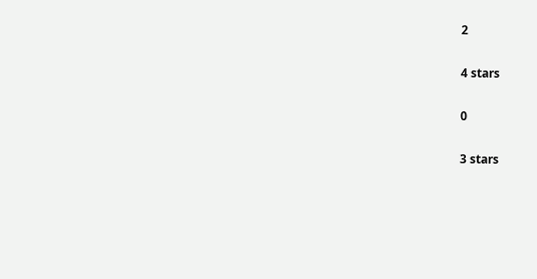2

4 stars

0

3 stars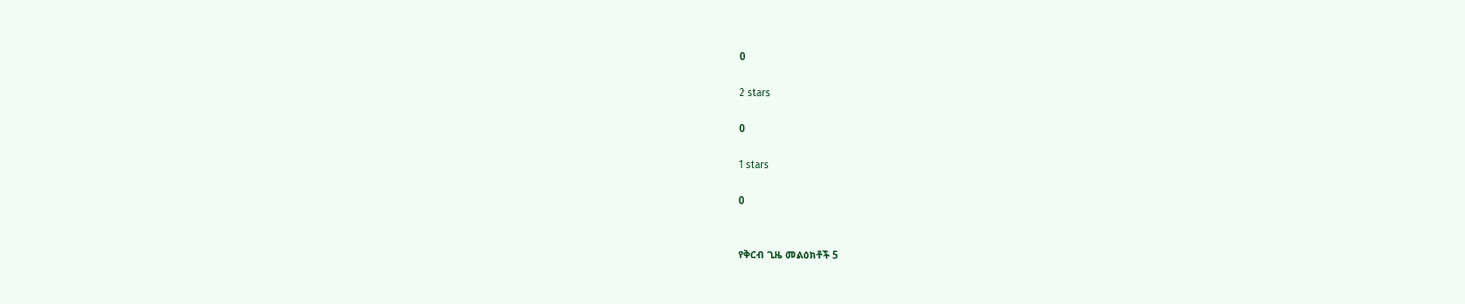0

2 stars

0

1 stars

0


የቅርብ ጊዜ መልዕክቶች 5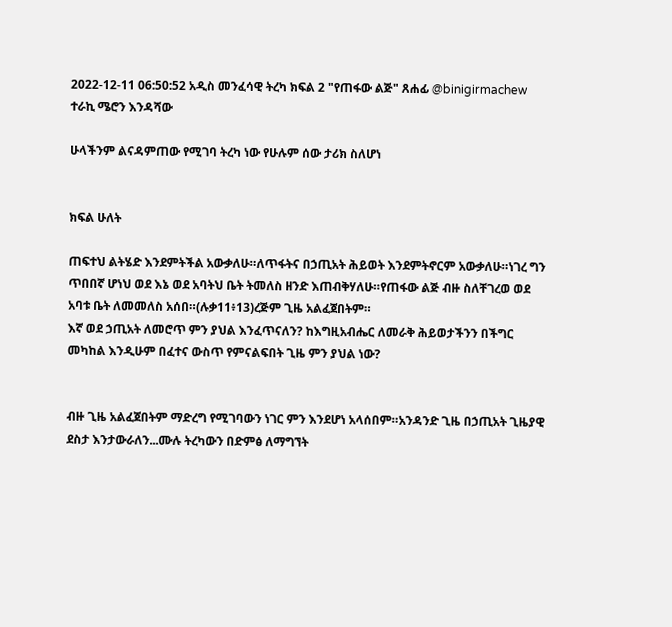2022-12-11 06:50:52 አዲስ መንፈሳዊ ትረካ ክፍል 2 "የጠፋው ልጅ" ጸሐፊ @binigirmachew ተራኪ ሜሮን እንዳሻው

ሁላችንም ልናዳምጠው የሚገባ ትረካ ነው የሁሉም ሰው ታሪክ ስለሆነ


ክፍል ሁለት

ጠፍተህ ልትሄድ እንደምትችል አውቃለሁ።ለጥፋትና በኃጢአት ሕይወት እንደምትኖርም አውቃለሁ።ነገረ ግን ጥበበኛ ሆነህ ወደ እኔ ወደ አባትህ ቤት ትመለስ ዘንድ እጠብቅሃለሁ።የጠፋው ልጅ ብዙ ስለቸገረወ ወደ አባቱ ቤት ለመመለስ አሰበ።(ሉቃ11፥13)ረጅም ጊዜ አልፈጀበትም።
እኛ ወደ ኃጢአት ለመሮጥ ምን ያህል እንፈጥናለን? ከእግዚአብሔር ለመራቅ ሕይወታችንን በችግር መካከል እንዲሁም በፈተና ውስጥ የምናልፍበት ጊዜ ምን ያህል ነው?


ብዙ ጊዜ አልፈጀበትም ማድረግ የሚገባውን ነገር ምን እንደሆነ አላሰበም።አንዳንድ ጊዜ በኃጢአት ጊዜያዊ ደስታ እንታውራለን...ሙሉ ትረካውን በድምፅ ለማግኘት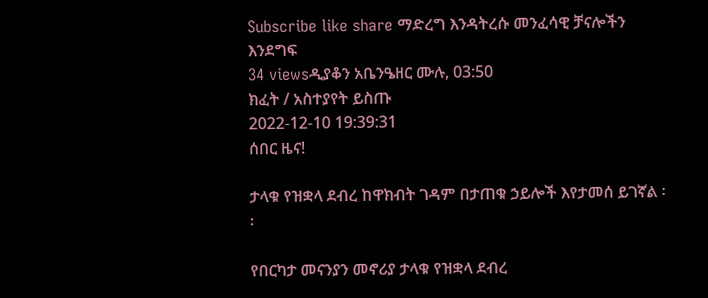Subscribe like share ማድረግ እንዳትረሱ መንፈሳዊ ቻናሎችን እንደግፍ
34 viewsዲያቆን አቤንዔዘር ሙሉ, 03:50
ክፈት / አስተያየት ይስጡ
2022-12-10 19:39:31
ሰበር ዜና!

ታላቁ የዝቋላ ደብረ ከዋክብት ገዳም በታጠቁ ኃይሎች እየታመሰ ይገኛል ፡፡

የበርካታ መናንያን መኖሪያ ታላቁ የዝቋላ ደብረ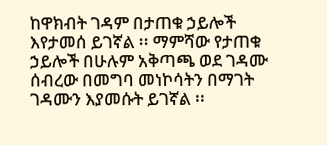ከዋክብት ገዳም በታጠቁ ኃይሎች እየታመሰ ይገኛል ፡፡ ማምሻው የታጠቁ ኃይሎች በሁሉም አቅጣጫ ወደ ገዳሙ ሰብረው በመግባ መነኮሳትን በማገት ገዳሙን እያመሱት ይገኛል ፡፡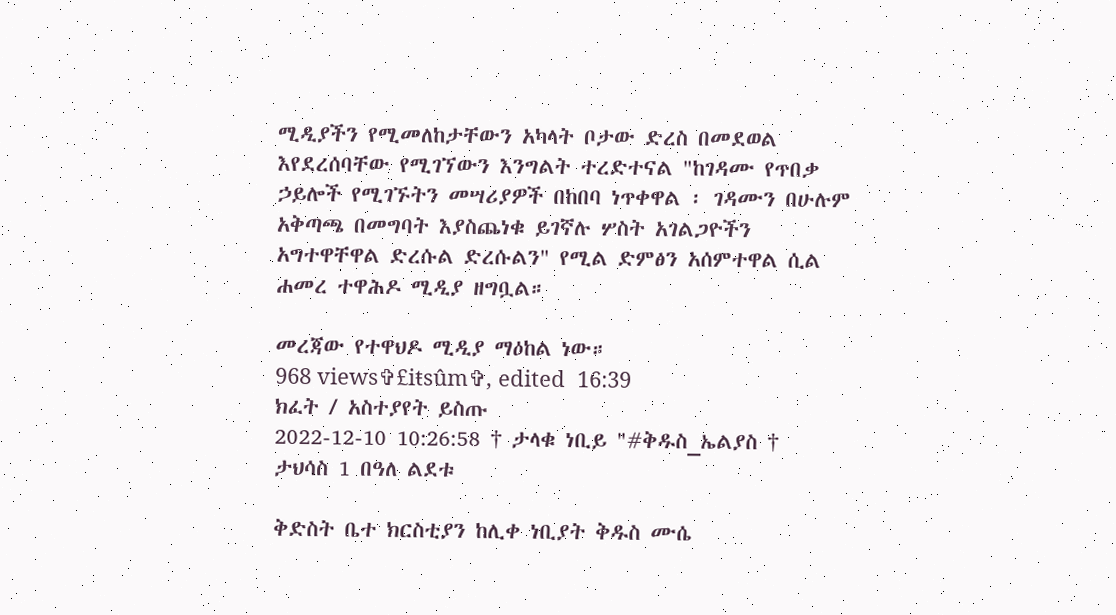ሚዲያችን የሚመለከታቸውን አካላት ቦታው ድረስ በመደወል እየደረሰባቸው የሚገኘውን እንግልት ተረድተናል "ከገዳሙ የጥበቃ ኃይሎች የሚገኙትን መሣሪያዎች በከበባ ነጥቀዋል ፡ ገዳሙን በሁሉም አቅጣጫ በመግባት እያስጨነቁ ይገኛሉ ሦስት አገልጋዮችን አግተዋቸዋል ድረሱል ድረሱልን" የሚል ድምፅን አሰምተዋል ሲል ሐመረ ተዋሕዶ ሚዲያ ዘግቧል።

መረጃው የተዋህዶ ሚዲያ ማዕከል ነው።
968 views✞£iŧsûm✞, edited  16:39
ክፈት / አስተያየት ይስጡ
2022-12-10 10:26:58 † ታላቁ ነቢይ "#ቅዱስ_ኤልያስ †
ታህሳስ 1 በዓለ ልደቱ

ቅድስት ቤተ ክርስቲያን ከሊቀ ነቢያት ቅዱስ ሙሴ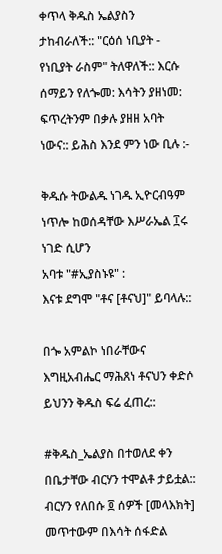ቀጥላ ቅዱስ ኤልያስን ታከብራለች:: "ርዕሰ ነቢያት - የነቢያት ራስም" ትለዋለች:: እርሱ ሰማይን የለጐመ: እሳትን ያዘነመ: ፍጥረትንም በቃሉ ያዘዘ አባት ነውና:: ይሕስ እንደ ምን ነው ቢሉ :-

ቅዱሱ ትውልዱ ነገዱ ኢዮርብዓም ነጥሎ ከወሰዳቸው እሥራኤል ፲ሩ ነገድ ሲሆን
አባቱ "#ኢያስኑዩ" :
እናቱ ደግሞ "ቶና [ቶናህ]" ይባላሉ::

በጐ አምልኮ ነበራቸውና እግዚአብሔር ማሕጸነ ቶናህን ቀድሶ ይህንን ቅዱስ ፍሬ ፈጠረ::

#ቅዱስ_ኤልያስ በተወለደ ቀን በቤታቸው ብርሃን ተሞልቶ ታይቷል:: ብርሃን የለበሱ ፬ ሰዎች [መላእክት] መጥተውም በእሳት ሰፋድል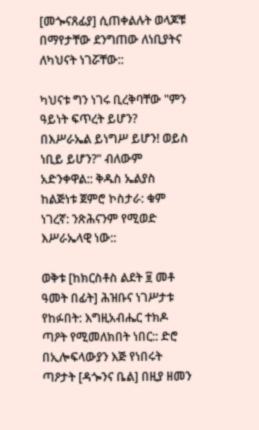[መጐናጸፊያ] ሲጠቀልሉት ወላጆቹ በማየታቸው ደንግጠው ለነቢያትና ለካህናት ነገሯቸው::

ካህናቱ ግን ነገሩ ቢረቅባቸው "ምን ዓይነት ፍጥረት ይሆን? በእሥራኤል ይነግሥ ይሆን! ወይስ ነቢይ ይሆን?" ብለውም አድንቀዋል:: ቅዱስ ኤልያስ ከልጅነቱ ጀምሮ ኮስታራ: ቁም ነገረኛ: ንጽሕናንም የሚወድ እሥራኤላዊ ነው::

ወቅቱ [ከክርስቶስ ልደት ፱ መቶ ዓመት በፊት] ሕዝቡና ነገሥታቱ የከፉበት: እግዚአብሔር ተክዶ ጣዖት የሚመለክበት ነበር:: ድሮ በኢሎፍላውያን እጅ የነበሩት ጣዖታት [ዳጐንና ቤል] በዚያ ዘመን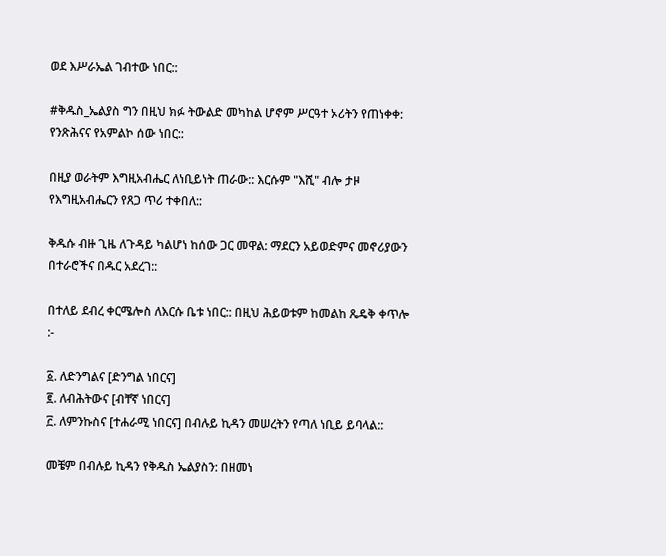ወደ እሥራኤል ገብተው ነበር::

#ቅዱስ_ኤልያስ ግን በዚህ ክፉ ትውልድ መካከል ሆኖም ሥርዓተ ኦሪትን የጠነቀቀ: የንጽሕናና የአምልኮ ሰው ነበር::

በዚያ ወራትም እግዚአብሔር ለነቢይነት ጠራው:: እርሱም "እሺ" ብሎ ታዞ የእግዚአብሔርን የጸጋ ጥሪ ተቀበለ::

ቅዱሱ ብዙ ጊዜ ለጉዳይ ካልሆነ ከሰው ጋር መዋል: ማደርን አይወድምና መኖሪያውን በተራሮችና በዱር አደረገ::

በተለይ ደብረ ቀርሜሎስ ለእርሱ ቤቱ ነበር:: በዚህ ሕይወቱም ከመልከ ጼዴቅ ቀጥሎ :-

፩. ለድንግልና [ድንግል ነበርና]
፪. ለብሕትውና [ብቸኛ ነበርና]
፫. ለምንኩስና [ተሐራሚ ነበርና] በብሉይ ኪዳን መሠረትን የጣለ ነቢይ ይባላል::

መቼም በብሉይ ኪዳን የቅዱስ ኤልያስን: በዘመነ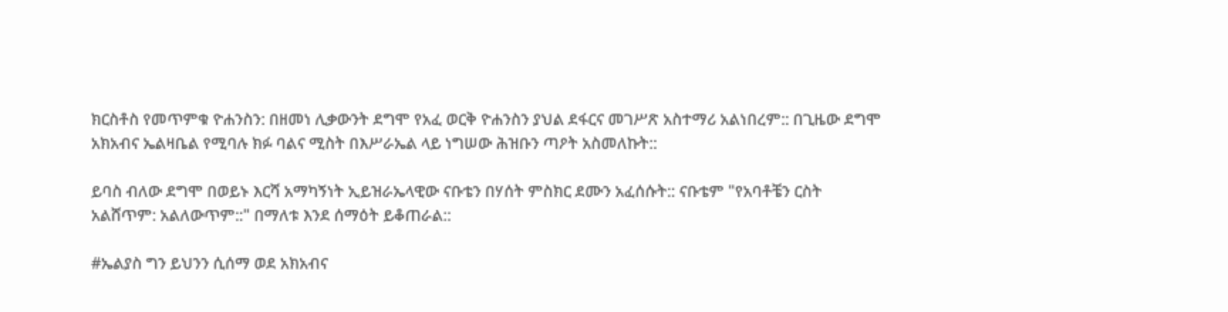ክርስቶስ የመጥምቁ ዮሐንስን: በዘመነ ሊቃውንት ደግሞ የአፈ ወርቅ ዮሐንስን ያህል ደፋርና መገሥጽ አስተማሪ አልነበረም:: በጊዜው ደግሞ አክአብና ኤልዛቤል የሚባሉ ክፉ ባልና ሚስት በእሥራኤል ላይ ነግሠው ሕዝቡን ጣዖት አስመለኩት::

ይባስ ብለው ደግሞ በወይኑ እርሻ አማካኝነት ኢይዝራኤላዊው ናቡቴን በሃሰት ምስክር ደሙን አፈሰሱት:: ናቡቴም "የአባቶቼን ርስት አልሸጥም: አልለውጥም::" በማለቱ እንደ ሰማዕት ይቆጠራል::

#ኤልያስ ግን ይህንን ሲሰማ ወደ አክአብና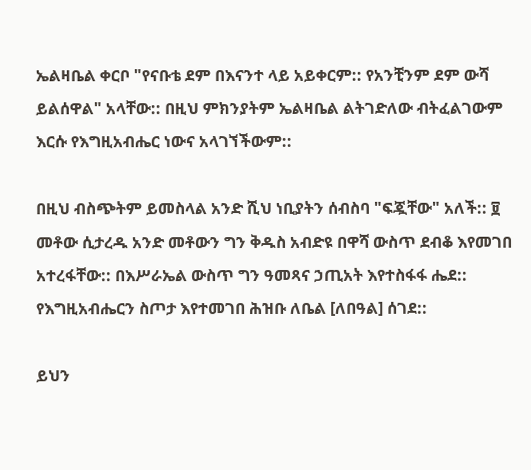ኤልዛቤል ቀርቦ "የናቡቴ ደም በእናንተ ላይ አይቀርም:: የአንቺንም ደም ውሻ ይልሰዋል" አላቸው:: በዚህ ምክንያትም ኤልዛቤል ልትገድለው ብትፈልገውም እርሱ የእግዚአብሔር ነውና አላገኘችውም::

በዚህ ብስጭትም ይመስላል አንድ ሺህ ነቢያትን ሰብስባ "ፍጇቸው" አለች:: ፱ መቶው ሲታረዱ አንድ መቶውን ግን ቅዱስ አብድዩ በዋሻ ውስጥ ደብቆ እየመገበ አተረፋቸው:: በእሥራኤል ውስጥ ግን ዓመጻና ኃጢአት እየተስፋፋ ሔደ:: የእግዚአብሔርን ስጦታ እየተመገበ ሕዝቡ ለቤል [ለበዓል] ሰገደ::

ይህን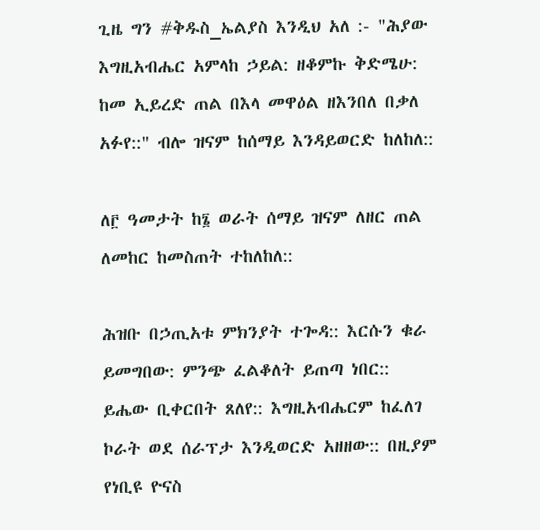ጊዜ ግን #ቅዱስ_ኤልያስ እንዲህ አለ :- "ሕያው እግዚአብሔር አምላከ ኃይል: ዘቆምኩ ቅድሜሁ: ከመ ኢይረድ ጠል በእላ መዋዕል ዘእንበለ በቃለ አፉየ::" ብሎ ዝናም ከሰማይ እንዳይወርድ ከለከለ::

ለ፫ ዓመታት ከ፮ ወራት ሰማይ ዝናም ለዘር ጠል ለመከር ከመስጠት ተከለከለ::

ሕዝቡ በኃጢአቱ ምክንያት ተጐዳ:: እርሱን ቁራ ይመግበው: ምንጭ ፈልቆለት ይጠጣ ነበር:: ይሔው ቢቀርበት ጸለየ:: እግዚአብሔርም ከፈለገ ኮራት ወደ ሰራፕታ እንዲወርድ አዘዘው:: በዚያም የነቢዩ ዮናስ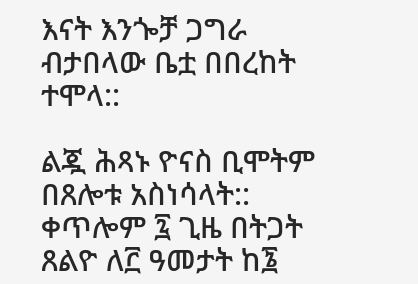እናት እንጐቻ ጋግራ ብታበላው ቤቷ በበረከት ተሞላ::

ልጇ ሕጻኑ ዮናስ ቢሞትም በጸሎቱ አስነሳላት:: ቀጥሎም ፯ ጊዜ በትጋት ጸልዮ ለ፫ ዓመታት ከ፮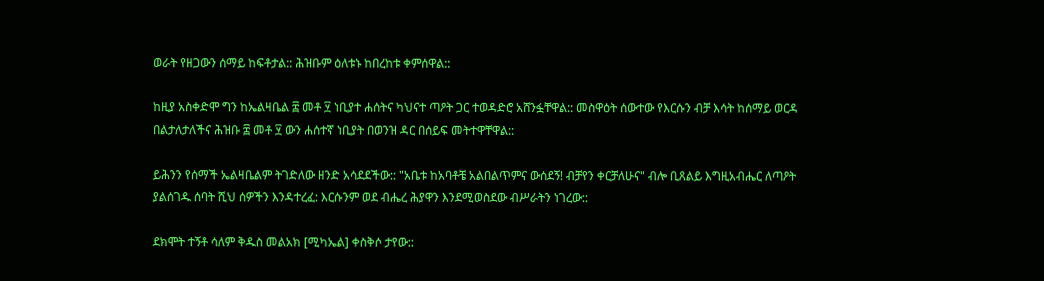ወራት የዘጋውን ሰማይ ከፍቶታል:: ሕዝቡም ዕለቱኑ ከበረከቱ ቀምሰዋል::

ከዚያ አስቀድሞ ግን ከኤልዛቤል ፰ መቶ ፶ ነቢያተ ሐሰትና ካህናተ ጣዖት ጋር ተወዳድሮ አሸንፏቸዋል:: መስዋዕት ሰውተው የእርሱን ብቻ እሳት ከሰማይ ወርዳ በልታለታለችና ሕዝቡ ፰ መቶ ፶ ውን ሐሰተኛ ነቢያት በወንዝ ዳር በሰይፍ መትተዋቸዋል::

ይሕንን የሰማች ኤልዛቤልም ትገድለው ዘንድ አሳደደችው:: "አቤቱ ከአባቶቼ አልበልጥምና ውሰደኝ! ብቻየን ቀርቻለሁና" ብሎ ቢጸልይ እግዚአብሔር ለጣዖት ያልሰገዱ ሰባት ሺህ ሰዎችን እንዳተረፈ: እርሱንም ወደ ብሔረ ሕያዋን እንደሚወስደው ብሥራትን ነገረው::

ደክሞት ተኝቶ ሳለም ቅዱስ መልአክ [ሚካኤል] ቀስቅሶ ታየው::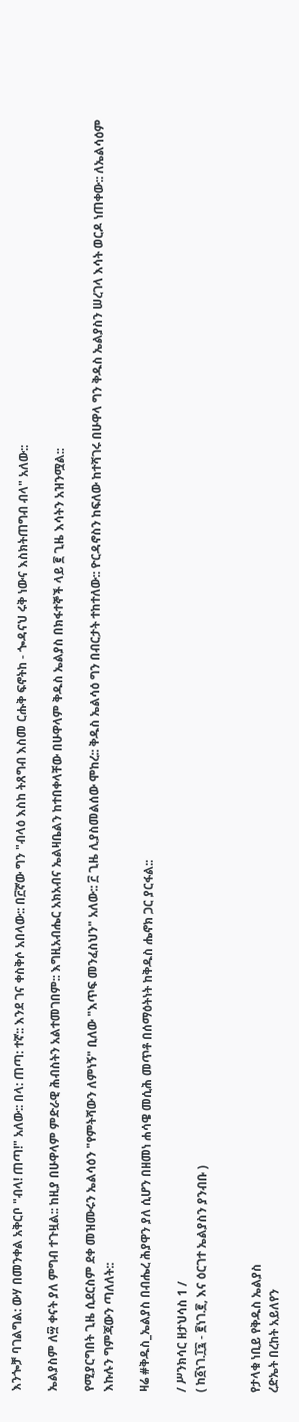እንጐቻ ባገልግል: ውሃ በመንቀል አቅርቦ "ብላ! ጠጣ!" አለው:: በላ: ጠጣ: ተኛ:: እንደ ገና ቀስቅሶ አበላው:: በ፫ኛው ግን "ብላዕ እስከ ትጸግብ እስመ ርሑቅ ፍኖትከ - ጐዳናህ ሩቅ ነውና እስክትጠግብ ብላ" አለው::

ኤልያስም ለ፵ ቀናት ያለ ምግብ ተጉዟል:: ከዚያ በሁዋላም ምድራዊ ሕብስትን አልተመገበም:: እግዚአብሔር አክአብና ኤልዛቤልን ከተበቀላቸው በሁዋላም ቅዱስ ኤልያስ በክፋተኞች ላይ ፪ ጊዜ እሳትን አዝንሟል::

የሚያርግበት ጊዜ ሲደርስም ደቀ መዝሙሩን ኤልሳዕን "የምትሻውን ለምነኝ" ቢለው "እጥፍ መንፈስህን" አለው:: ፫ ጊዜ ሊያስመልሰው ሞከረ:: ቅዱስ ኤልሳዕ ግን በብርታት ተከተለው:: ዮርዳኖስን ከፍለው ከተሻገሩ በሁዋላ ግን ቅዱስ ኤልያስን ሠረገላ እሳት ወርዶ ነጠቀው:: ለኤልሳዕም እኩሉን ግምጃውን ጣለለት::

ዛሬ #ቅዱስ_ኤልያስ በብሔረ ሕያዋን ያለ ሲሆን በዘመነ ሐሳዌ መሲሕ መጥቶ በሰማዕትነት ከቅዱስ ሔኖክ ጋር ያርፋል::

/ ሥንክሳር ዘታህሳስ 1 /
( ከ፩ነገ.፲፯ - ፪ነገ.፪, እና ዕርገተ ኤልያስን ያንብቡ )


የታላቁ ነቢይ የቅዱስ ኤልያስ
ረድኤት በረከት አይለየን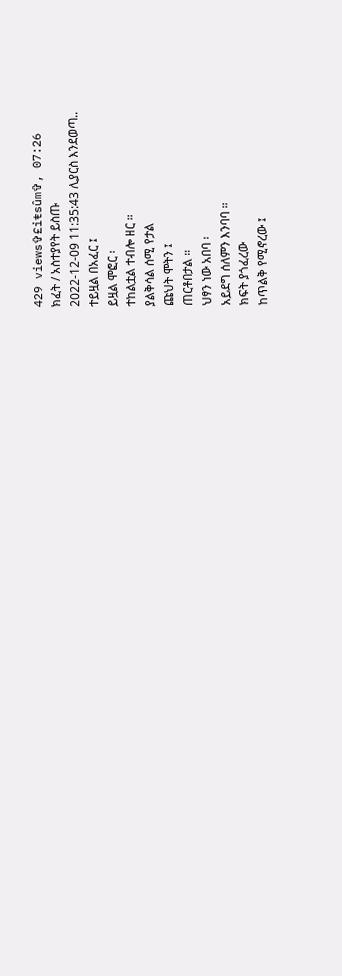429 views✞£iŧsûm✞, 07:26
ክፈት / አስተያየት ይስጡ
2022-12-09 11:35:43 ሊያርስ እንደወጣ..
ተይዟል በአፈር ፤
ይዟል ሞፎር ፡
ተከልቷል ተብሎ ዘር ።
ያልቅሳል ሰሚ የታል
ጩህት ሞትን ፤
ጠርቶበታል ።
ህፃን ነው አበባ ፡
አይደግ ሰለምን እንባባ ።
ክፍት ያጎፈረው
ከጥልቅ የሚኖረው ፤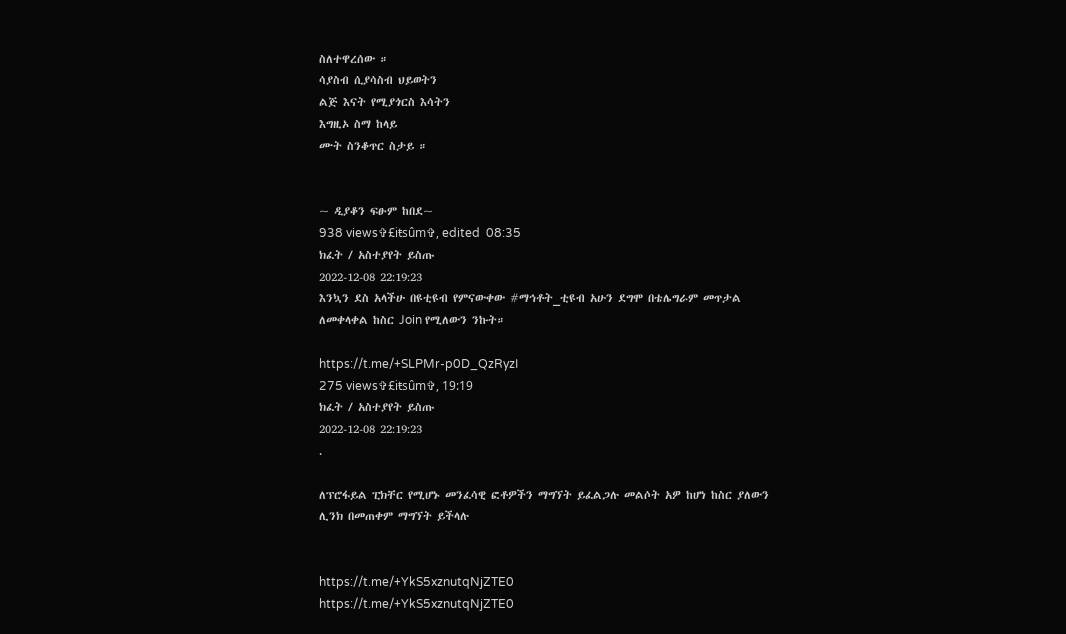ስለተዋረሰው ።
ሳያስብ ሲያሳስብ ህይወትን
ልጅ እናት የሚያጎርስ እሳትን
እግዚኦ ስማ ከላይ
ሙት ስንቆጥር ስታይ ።


~ ዲያቆን ፍፁም ከበደ~
938 views✞£iŧsûm✞, edited  08:35
ክፈት / አስተያየት ይስጡ
2022-12-08 22:19:23
እንኳን ደስ አላችሁ በዩቲዩብ የምናውቀው #ማኅቶት_ቲዩብ አሁን ደግሞ በቴሌግራም መጥታል ለመቀላቀል ከስር Join የሚለውን ንኩት።

https://t.me/+SLPMr-p0D_QzRyzI
275 views✞£iŧsûm✞, 19:19
ክፈት / አስተያየት ይስጡ
2022-12-08 22:19:23
.

ለፕሮፋይል ፒክቸር የሚሆኑ መንፈሳዊ ፎቶዎችን ማግኘት ይፈልጋሉ መልሶት አዎ ከሆነ ከስር ያለውን ሊንክ በመጠቀም ማግኘት ይችላሉ


https://t.me/+YkS5xznutqNjZTE0
https://t.me/+YkS5xznutqNjZTE0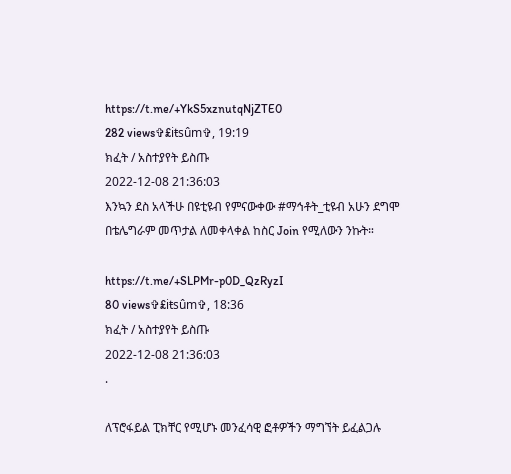https://t.me/+YkS5xznutqNjZTE0
282 views✞£iŧsûm✞, 19:19
ክፈት / አስተያየት ይስጡ
2022-12-08 21:36:03
እንኳን ደስ አላችሁ በዩቲዩብ የምናውቀው #ማኅቶት_ቲዩብ አሁን ደግሞ በቴሌግራም መጥታል ለመቀላቀል ከስር Join የሚለውን ንኩት።

https://t.me/+SLPMr-p0D_QzRyzI
80 views✞£iŧsûm✞, 18:36
ክፈት / አስተያየት ይስጡ
2022-12-08 21:36:03
.

ለፕሮፋይል ፒክቸር የሚሆኑ መንፈሳዊ ፎቶዎችን ማግኘት ይፈልጋሉ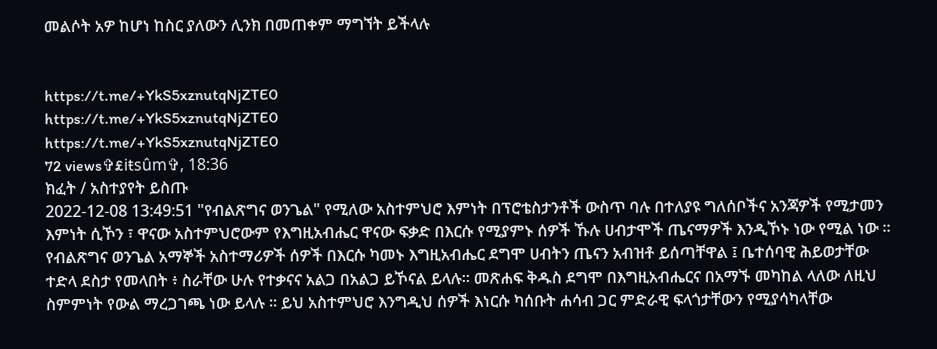መልሶት አዎ ከሆነ ከስር ያለውን ሊንክ በመጠቀም ማግኘት ይችላሉ


https://t.me/+YkS5xznutqNjZTE0
https://t.me/+YkS5xznutqNjZTE0
https://t.me/+YkS5xznutqNjZTE0
72 views✞£iŧsûm✞, 18:36
ክፈት / አስተያየት ይስጡ
2022-12-08 13:49:51 "የብልጽግና ወንጌል" የሚለው አስተምህሮ እምነት በፕሮቴስታንቶች ውስጥ ባሉ በተለያዩ ግለሰቦችና አንጃዎች የሚታመን እምነት ሲኾን ፣ ዋናው አስተምህሮውም የእግዚአብሔር ዋናው ፍቃድ በእርሱ የሚያምኑ ሰዎች ኹሉ ሀብታሞች ጤናማዎች እንዲኾኑ ነው የሚል ነው ። የብልጽግና ወንጌል አማኞች አስተማሪዎች ሰዎች በእርሱ ካመኑ እግዚአብሔር ደግሞ ሀብትን ጤናን አብዝቶ ይሰጣቸዋል ፤ ቤተሰባዊ ሕይወታቸው ተድላ ደስታ የመላበት ፥ ስራቸው ሁሉ የተቃናና አልጋ በአልጋ ይኾናል ይላሉ። መጽሐፍ ቅዱስ ደግሞ በእግዚአብሔርና በአማኙ መካከል ላለው ለዚህ ስምምነት የውል ማረጋገጫ ነው ይላሉ ። ይህ አስተምህሮ እንግዲህ ሰዎች እነርሱ ካሰቡት ሐሳብ ጋር ምድራዊ ፍላጎታቸውን የሚያሳካላቸው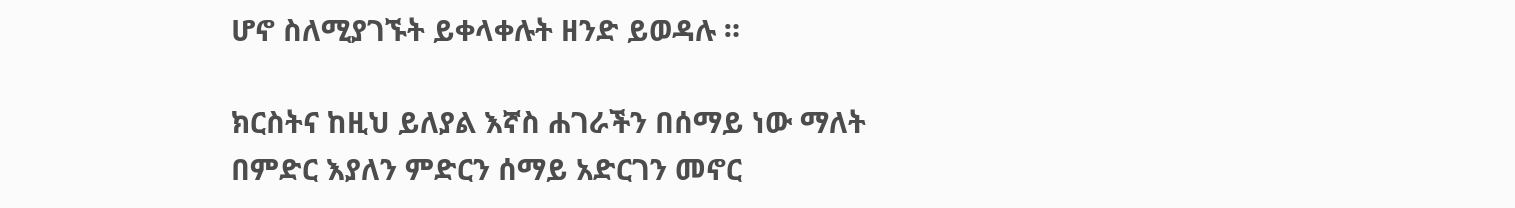ሆኖ ስለሚያገኙት ይቀላቀሉት ዘንድ ይወዳሉ ።

ክርስትና ከዚህ ይለያል እኛስ ሐገራችን በሰማይ ነው ማለት በምድር እያለን ምድርን ሰማይ አድርገን መኖር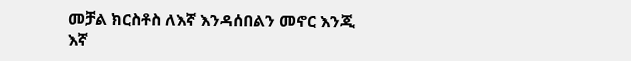መቻል ክርስቶስ ለእኛ እንዳሰበልን መኖር እንጂ እኛ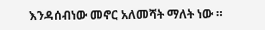እንዳሰብነው መኖር አለመሻት ማለት ነው ።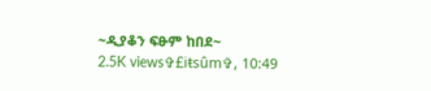~ዲያቆን ፍፁም ከበደ~
2.5K views✞£iŧsûm✞, 10:49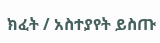ክፈት / አስተያየት ይስጡ